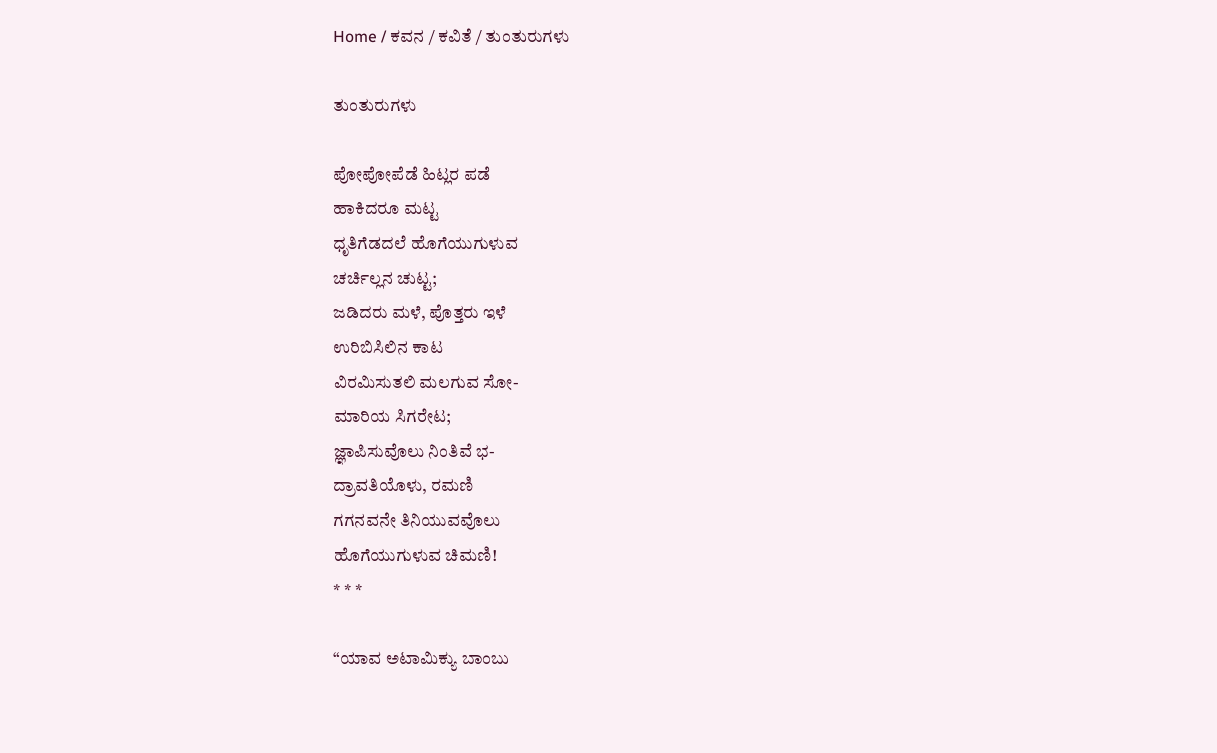Home / ಕವನ / ಕವಿತೆ / ತುಂತುರುಗಳು

ತುಂತುರುಗಳು

ಪೋಪೋಪೆಡೆ ಹಿಟ್ಲರ ಪಡೆ
ಹಾಕಿದರೂ ಮಟ್ಟ
ಧೃತಿಗೆಡದಲೆ ಹೊಗೆಯುಗುಳುವ
ಚರ್ಚಿಲ್ಲನ ಚುಟ್ಟ;
ಜಡಿದರು ಮಳೆ, ಪೊತ್ತರು ಇಳೆ
ಉರಿಬಿಸಿಲಿನ ಕಾಟ
ವಿರಮಿಸುತಲಿ ಮಲಗುವ ಸೋ-
ಮಾರಿಯ ಸಿಗರೇಟ;
ಜ್ಞಾಪಿಸುವೊಲು ನಿಂತಿವೆ ಭ-
ದ್ರಾವತಿಯೊಳು, ರಮಣಿ
ಗಗನವನೇ ತಿನಿಯುವವೊಲು
ಹೊಗೆಯುಗುಳುವ ಚಿಮಣಿ!
* * *

“ಯಾವ ಅಟಾಮಿಕ್ಯು ಬಾಂಬು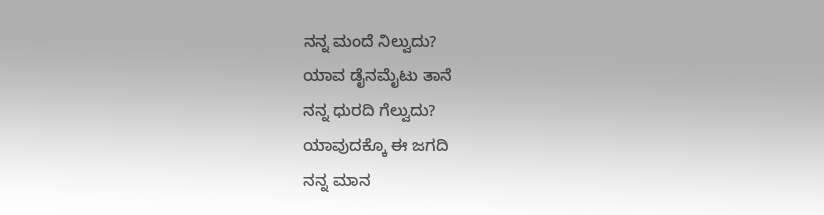ನನ್ನ ಮಂದೆ ನಿಲ್ವುದು?
ಯಾವ ಡೈನಮೈಟು ತಾನೆ
ನನ್ನ ಧುರದಿ ಗೆಲ್ವುದು?
ಯಾವುದಕ್ಕೊ ಈ ಜಗದಿ
ನನ್ನ ಮಾನ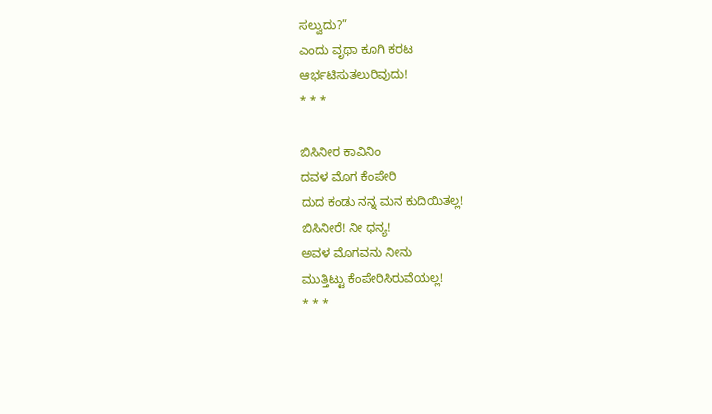ಸಲ್ವುದು?”
ಎಂದು ವೃಥಾ ಕೂಗಿ ಕರಟ
ಆರ್ಭಟಿಸುತಲುರಿವುದು!
* * *

ಬಿಸಿನೀರ ಕಾವಿನಿಂ
ದವಳ ಮೊಗ ಕೆಂಪೇರಿ
ದುದ ಕಂಡು ನನ್ನ ಮನ ಕುದಿಯಿತಲ್ಲ!
ಬಿಸಿನೀರೆ! ನೀ ಧನ್ಯ!
ಅವಳ ಮೊಗವನು ನೀನು
ಮುತ್ತಿಟ್ಟು ಕೆಂಪೇರಿಸಿರುವೆಯಲ್ಲ!
* * *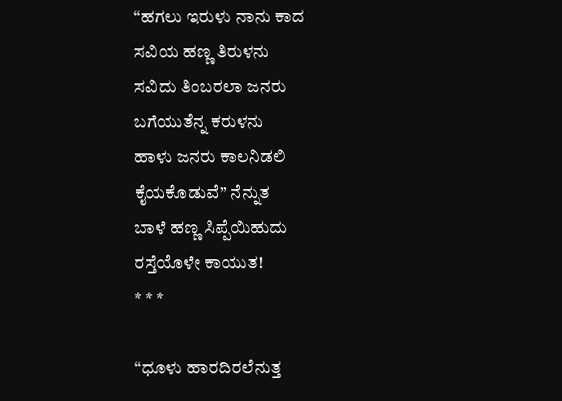“ಹಗಲು ಇರುಳು ನಾನು ಕಾದ
ಸವಿಯ ಹಣ್ಣ ತಿರುಳನು
ಸವಿದು ತಿಂಬರಲಾ ಜನರು
ಬಗೆಯುತೆನ್ನ ಕರುಳನು
ಹಾಳು ಜನರು ಕಾಲನಿಡಲಿ
ಕೈಯಕೊಡುವೆ” ನೆನ್ನುತ
ಬಾಳೆ ಹಣ್ಣ ಸಿಪ್ಪೆಯಿಹುದು
ರಸ್ತೆಯೊಳೇ ಕಾಯುತ!
* * *

“ಧೂಳು ಹಾರದಿರಲೆನುತ್ತ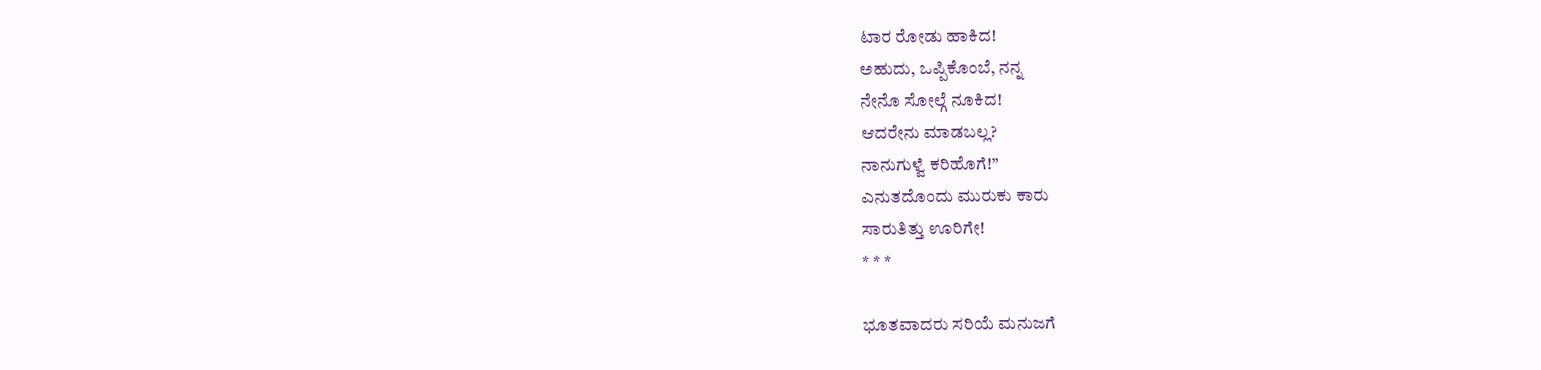ಟಾರ ರೋಡು ಹಾಕಿದ!
ಅಹುದು, ಒಪ್ಪಿಕೊಂಬೆ, ನನ್ನ
ನೇನೊ ಸೋಲ್ಗೆ ನೂಕಿದ!
ಆದರೇನು ಮಾಡಬಲ್ಲ?
ನಾನುಗುಳ್ವೆ ಕರಿಹೊಗೆ!”
ಎನುತದೊಂದು ಮುರುಕು ಕಾರು
ಸಾರುತಿತ್ತು ಊರಿಗೇ!
* * *

ಭೂತವಾದರು ಸರಿಯೆ ಮನುಜಗೆ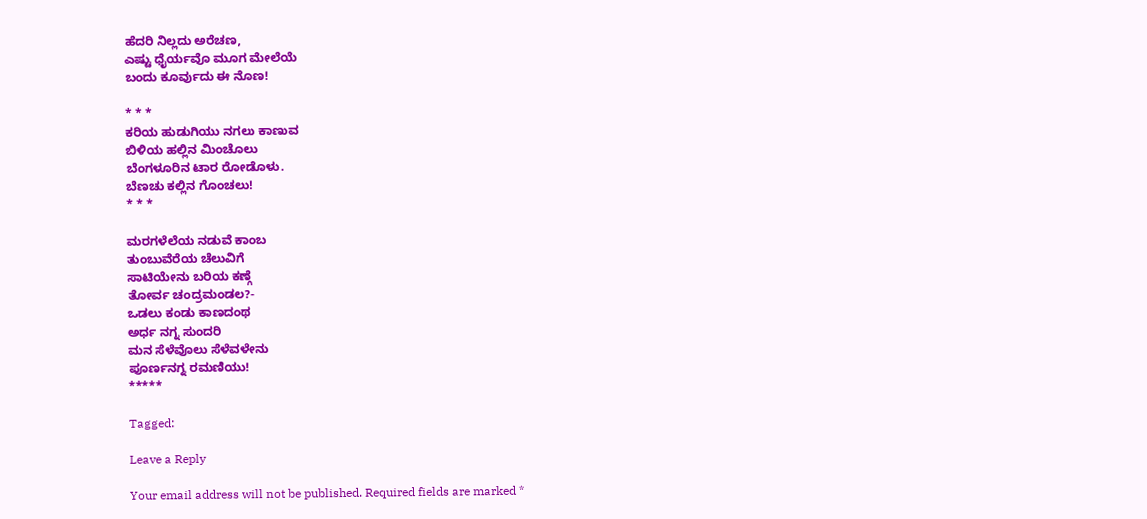ಹೆದರಿ ನಿಲ್ಲದು ಅರೆಚಣ,
ಎಷ್ಟು ಧೈರ್ಯವೊ ಮೂಗ ಮೇಲೆಯೆ
ಬಂದು ಕೂರ್ವುದು ಈ ನೊಣ!

* * *
ಕರಿಯ ಹುಡುಗಿಯು ನಗಲು ಕಾಣುವ
ಬಿಳಿಯ ಹಲ್ಲಿನ ಮಿಂಚೊಲು
ಬೆಂಗಳೂರಿನ ಟಾರ ರೋಡೊಳು.
ಬೆಣಚು ಕಲ್ಲಿನ ಗೊಂಚಲು!
* * *

ಮರಗಳೆಲೆಯ ನಡುವೆ ಕಾಂಬ
ತುಂಬುವೆರೆಯ ಚೆಲುವಿಗೆ
ಸಾಟಿಯೇನು ಬರಿಯ ಕಣ್ಗೆ
ತೋರ್ವ ಚಂದ್ರಮಂಡಲ?-
ಒಡಲು ಕಂಡು ಕಾಣದಂಥ
ಅರ್ಧ ನಗ್ನ ಸುಂದರಿ
ಮನ ಸೆಳೆವೊಲು ಸೆಳೆವಳೇನು
ಪೂರ್ಣನಗ್ನ ರಮಣಿಯು!
*****

Tagged:

Leave a Reply

Your email address will not be published. Required fields are marked *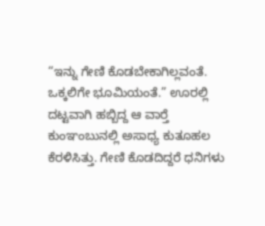“ಇನ್ನು ಗೇಣಿ ಕೊಡಬೇಕಾಗಿಲ್ಲವಂತೆ. ಒಕ್ಕಲಿಗೇ ಭೂಮಿಯಂತೆ.” ಊರಲ್ಲಿ ದಟ್ಟವಾಗಿ ಹಬ್ಬಿದ್ದ ಆ ವಾರ್‍ತೆ ಕುಂಞಂಬುನಲ್ಲಿ ಅಸಾಧ್ಯ ಕುತೂಹಲ ಕೆರಳಿಸಿತ್ತು. ಗೇಣಿ ಕೊಡದಿದ್ದರೆ ಧನಿಗಳು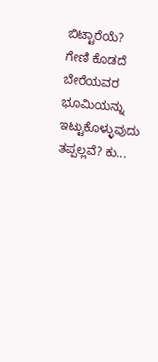ಬಿಟ್ಟಾರೆಯೆ? ಗೇಣಿ ಕೊಡದೆ ಬೇರೆಯವರ ಭೂಮಿಯನ್ನು ಇಟ್ಟುಕೊಳ್ಳುವುದು ತಪ್ಪಲ್ಲವೆ? ಕು...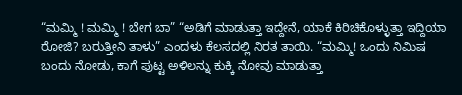“ಮಮ್ಮಿ ! ಮಮ್ಮಿ ! ಬೇಗ ಬಾ” “ಅಡಿಗೆ ಮಾಡುತ್ತಾ ಇದ್ದೇನೆ, ಯಾಕೆ ಕಿರಿಚಿಕೊಳ್ಳುತ್ತಾ ಇದ್ದಿಯಾ ರೋಜಿ? ಬರುತ್ತೀನಿ ತಾಳು” ಎಂದಳು ಕೆಲಸದಲ್ಲಿ ನಿರತ ತಾಯಿ. “ಮಮ್ಮಿ! ಒಂದು ನಿಮಿಷ ಬಂದು ನೋಡು, ಕಾಗೆ ಪುಟ್ಟ ಅಳಿಲನ್ನು ಕುಕ್ಕಿ ನೋವು ಮಾಡುತ್ತಾ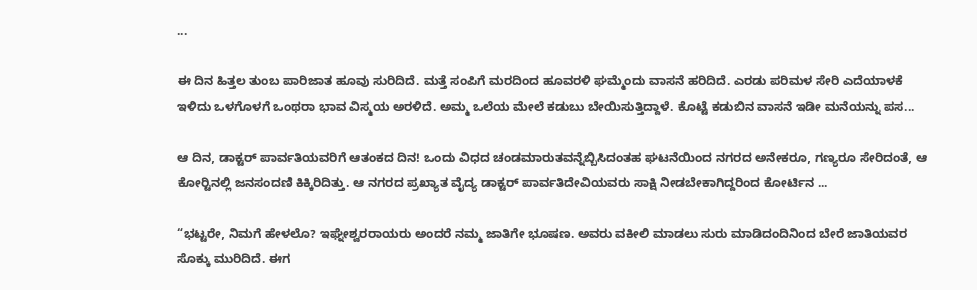...

ಈ ದಿನ ಹಿತ್ತಲ ತುಂಬ ಪಾರಿಜಾತ ಹೂವು ಸುರಿದಿದೆ. ಮತ್ತೆ ಸಂಪಿಗೆ ಮರದಿಂದ ಹೂವರಳಿ ಘಮ್ಮೆಂದು ವಾಸನೆ ಹರಿದಿದೆ. ಎರಡು ಪರಿಮಳ ಸೇರಿ ಎದೆಯಾಳಕೆ ಇಳಿದು ಒಳಗೊಳಗೆ ಒಂಥರಾ ಭಾವ ವಿಸ್ಮಯ ಅರಳಿದೆ. ಅಮ್ಮ ಒಲೆಯ ಮೇಲೆ ಕಡುಬು ಬೇಯಿಸುತ್ತಿದ್ದಾಳೆ. ಕೊಟ್ಟೆ ಕಡುಬಿನ ವಾಸನೆ ಇಡೀ ಮನೆಯನ್ನು ಪಸ...

ಆ ದಿನ, ಡಾಕ್ಟರ್ ಪಾರ್ವತಿಯವರಿಗೆ ಆತಂಕದ ದಿನ! ಒಂದು ವಿಧದ ಚಂಡಮಾರುತವನ್ನೆಬ್ಬಿಸಿದಂತಹ ಘಟನೆಯಿಂದ ನಗರದ ಅನೇಕರೂ, ಗಣ್ಯರೂ ಸೇರಿದಂತೆ, ಆ ಕೋರ್‍ಟಿನಲ್ಲಿ ಜನಸಂದಣಿ ಕಿಕ್ಕಿರಿದಿತ್ತು. ಆ ನಗರದ ಪ್ರಖ್ಯಾತ ವೈದ್ಯ ಡಾಕ್ಟರ್ ಪಾರ್ವತಿದೇವಿಯವರು ಸಾಕ್ಷಿ ನೀಡಬೇಕಾಗಿದ್ದರಿಂದ ಕೋರ್ಟಿನ ...

“ಭಟ್ಟರೇ, ನಿಮಗೆ ಹೇಳಲೊ? ಇಘ್ನೇಶ್ವರರಾಯರು ಅಂದರೆ ನಮ್ಮ ಜಾತಿಗೇ ಭೂಷಣ. ಅವರು ವಕೀಲಿ ಮಾಡಲು ಸುರು ಮಾಡಿದಂದಿನಿಂದ ಬೇರೆ ಜಾತಿಯವರ ಸೊಕ್ಕು ಮುರಿದಿದೆ. ಈಗ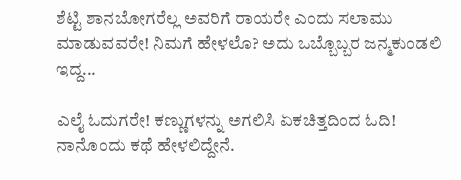ಶೆಟ್ಟಿ ಶಾನಬೋಗರೆಲ್ಲ ಅವರಿಗೆ ರಾಯರೇ ಎಂದು ಸಲಾಮು ಮಾಡುವವರೇ! ನಿಮಗೆ ಹೇಳಲೊ? ಅದು ಒಬ್ಬೊಬ್ಬರ ಜನ್ಮಕುಂಡಲಿ ಇದ್ದ...

ಎಲೈ ಓದುಗರೇ! ಕಣ್ಣುಗಳನ್ನು ಅಗಲಿಸಿ ಏಕಚಿತ್ತದಿಂದ ಓದಿ! ನಾನೊಂದು ಕಥೆ ಹೇಳಲಿದ್ದೇನೆ.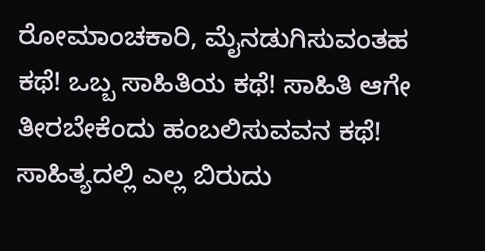ರೋಮಾಂಚಕಾರಿ, ಮೈನಡುಗಿಸುವಂತಹ ಕಥೆ! ಒಬ್ಬ ಸಾಹಿತಿಯ ಕಥೆ! ಸಾಹಿತಿ ಆಗೇ ತೀರಬೇಕೆಂದು ಹಂಬಲಿಸುವವನ ಕಥೆ! ಸಾಹಿತ್ಯದಲ್ಲಿ ಎಲ್ಲ ಬಿರುದು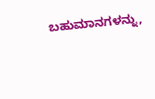ಬಹುಮಾನಗಳನ್ನು,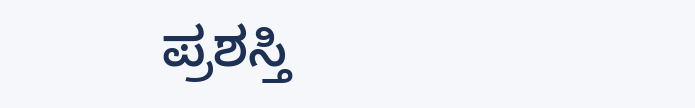ಪ್ರಶಸ್ತಿ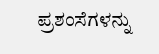ಪ್ರಶಂಸೆಗಳನ್ನು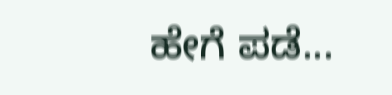ಹೇಗೆ ಪಡೆ...